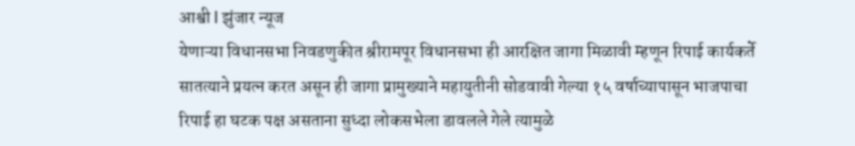आश्वी l झुंजार न्यूज
येणाऱ्या विधानसभा निवडणुकीत श्रीरामपूर विधानसभा ही आरक्षित जागा मिळावी म्हणून रिपाई कार्यकर्ते सातत्याने प्रयत्न करत असून ही जागा प्रामुख्याने महायुतीनी सोडवावी गेल्या १५ वर्षाच्यापासून भाजपाचा रिपाई हा घटक पक्ष असताना सुध्दा लोकसभेला डावलले गेले त्यामुळे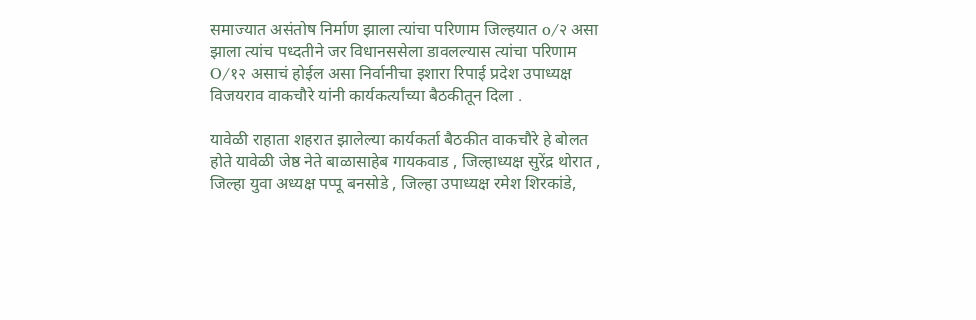समाज्यात असंतोष निर्माण झाला त्यांचा परिणाम जिल्हयात o/२ असा झाला त्यांच पध्दतीने जर विधानससेला डावलल्यास त्यांचा परिणाम O/१२ असाचं होईल असा निर्वानीचा इशारा रिपाई प्रदेश उपाध्यक्ष विजयराव वाकचौरे यांनी कार्यकर्त्यांच्या बैठकीतून दिला .

यावेळी राहाता शहरात झालेल्या कार्यकर्ता बैठकीत वाकचौरे हे बोलत होते यावेळी जेष्ठ नेते बाळासाहेब गायकवाड , जिल्हाध्यक्ष सुरेंद्र थोरात , जिल्हा युवा अध्यक्ष पप्पू बनसोडे , जिल्हा उपाध्यक्ष रमेश शिरकांडे,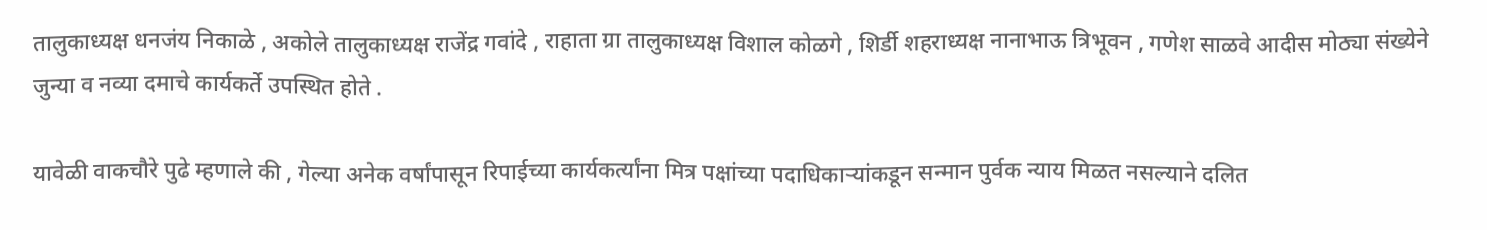तालुकाध्यक्ष धनजंय निकाळे , अकोले तालुकाध्यक्ष राजेंद्र गवांदे , राहाता ग्रा तालुकाध्यक्ष विशाल कोळगे , शिर्डी शहराध्यक्ष नानाभाऊ त्रिभूवन , गणेश साळवे आदीस मोठ्या संख्येने जुन्या व नव्या दमाचे कार्यकर्ते उपस्थित होते .

यावेळी वाकचौरे पुढे म्हणाले की , गेल्या अनेक वर्षांपासून रिपाईच्या कार्यकर्त्यांना मित्र पक्षांच्या पदाधिकाऱ्यांकडून सन्मान पुर्वक न्याय मिळत नसल्याने दलित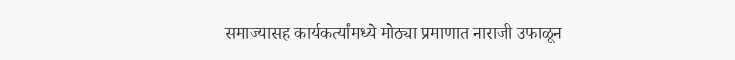समाज्यासह कार्यकर्त्यांमध्ये मोठ्या प्रमाणात नाराजी उफाळून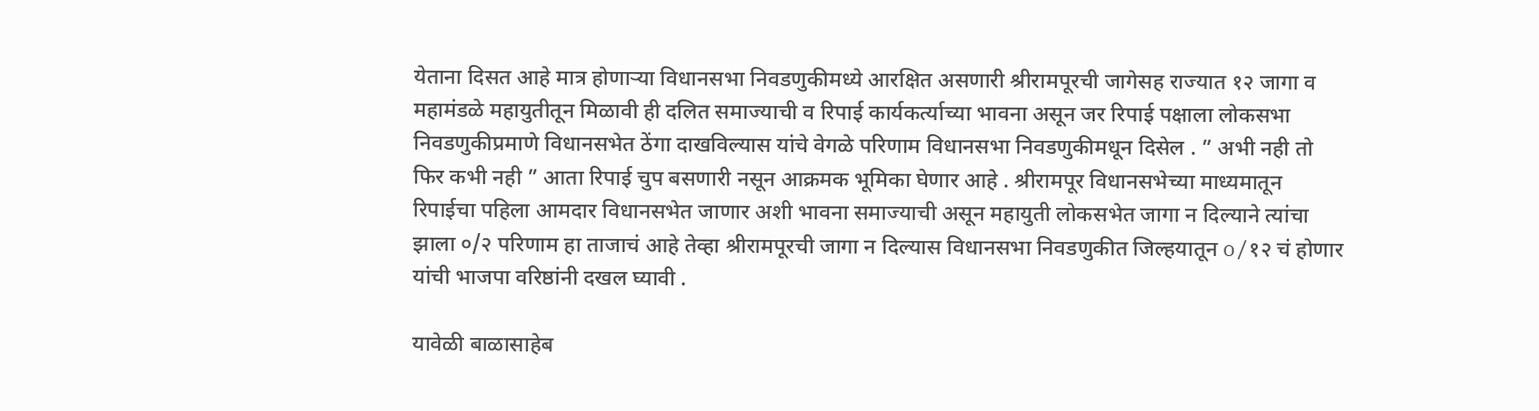येताना दिसत आहे मात्र होणाऱ्या विधानसभा निवडणुकीमध्ये आरक्षित असणारी श्रीरामपूरची जागेसह राज्यात १२ जागा व महामंडळे महायुतीतून मिळावी ही दलित समाज्याची व रिपाई कार्यकर्त्याच्या भावना असून जर रिपाई पक्षाला लोकसभा निवडणुकीप्रमाणे विधानसभेत ठेंगा दाखविल्यास यांचे वेगळे परिणाम विधानसभा निवडणुकीमधून दिसेल . ” अभी नही तो फिर कभी नही ” आता रिपाई चुप बसणारी नसून आक्रमक भूमिका घेणार आहे . श्रीरामपूर विधानसभेच्या माध्यमातून रिपाईचा पहिला आमदार विधानसभेत जाणार अशी भावना समाज्याची असून महायुती लोकसभेत जागा न दिल्याने त्यांचा झाला ०/२ परिणाम हा ताजाचं आहे तेव्हा श्रीरामपूरची जागा न दिल्यास विधानसभा निवडणुकीत जिल्हयातून o/१२ चं होणार यांची भाजपा वरिष्ठांनी दखल घ्यावी .

यावेळी बाळासाहेब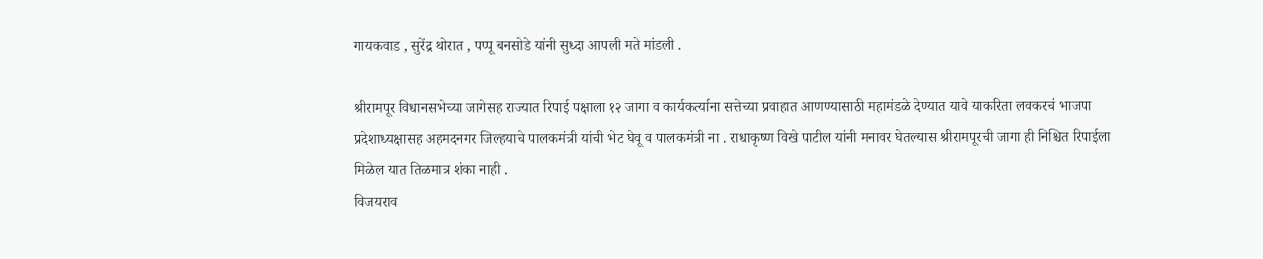गायकवाड , सुरेंद्र थोरात , पप्पू बनसोडे यांनी सुध्दा आपली मते मांडली .

श्रीरामपूर विधानसभेच्या जागेसह राज्यात रिपाई पक्षाला १२ जागा व कार्यकर्त्याना सत्तेच्या प्रवाहात आणण्यासाठी महामंडळे देण्यात यावे याकरिता लवकरचं भाजपा प्रदेशाध्यक्षासह अहमदनगर जिल्हयाचे पालकमंत्री यांची भेट घेवू व पालकमंत्री ना . राधाकृष्ण विखे पाटील यांनी मनावर घेतल्यास श्रीरामपूरची जागा ही निश्चित रिपाईला मिळेल यात तिळमात्र शंका नाही .
विजयराव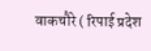वाकचौरे ( रिपाई प्रदेश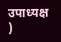उपाध्यक्ष )